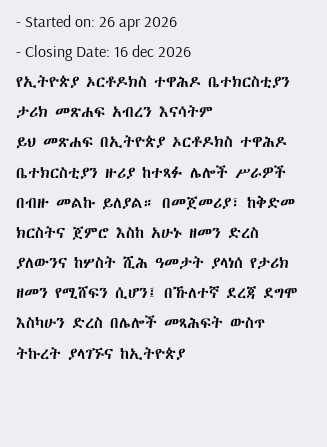- Started on: 26 apr 2026
- Closing Date: 16 dec 2026
የኢትዮጵያ ኦርቶዶክስ ተዋሕዶ ቤተክርስቲያን ታሪክ መጽሐፍ አብረን እናሳትም
ይህ መጽሐፍ በኢትዮጵያ ኦርቶዶክስ ተዋሕዶ ቤተክርስቲያን ዙሪያ ከተጻፉ ሌሎች ሥራዎች በብዙ መልኩ ይለያል። በመጀመሪያ፣ ከቅድመ ክርስትና ጀምሮ እስከ አሁኑ ዘመን ድረስ ያለውንና ከሦስት ሺሕ ዓመታት ያላነሰ የታሪክ ዘመን የሚሸፍን ሲሆን፤ በኹለተኛ ደረጃ ደግሞ እስካሁን ድረስ በሌሎች መጻሕፍት ውስጥ ትኩረት ያላገኙና ከኢትዮጵያ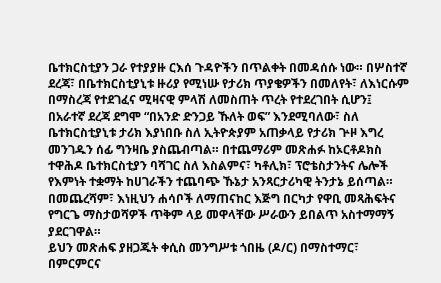ቤተክርስቲያን ጋራ የተያያዙ ርእሰ ጉዳዮችን በጥልቀት በመዳሰሱ ነው። በሦስተኛ ደረጃ፣ በቤተክርስቲያኒቱ ዙሪያ የሚነሡ የታሪክ ጥያቄዎችን በመለየት፣ ለእነርሱም በማስረጃ የተደገፈና ሚዛናዊ ምላሽ ለመስጠት ጥረት የተደረገበት ሲሆን፤ በአራተኛ ደረጃ ደግሞ “በአንድ ድንጋይ ኹለት ወፍ” እንደሚባለው፣ ስለ ቤተክርስቲያኒቱ ታሪክ እያነበቡ ስለ ኢትዮጵያም አጠቃላይ የታሪክ ጕዞ እግረ መንገዱን ሰፊ ግንዛቤ ያስጨብጣል። በተጨማሪም መጽሐፉ ከኦርቶዶክስ ተዋሕዶ ቤተክርስቲያን ባሻገር ስለ እስልምና፣ ካቶሊክ፣ ፕሮቴስታንትና ሌሎች የእምነት ተቋማት ከሀገራችን ተጨባጭ ኹኔታ አንጻርታሪካዊ ትንታኔ ይሰጣል። በመጨረሻም፣ እነዚህን ሐሳቦች ለማጠናከር እጅግ በርካታ የዋቢ መጻሕፍትና የግርጌ ማስታወሻዎች ጥቅም ላይ መዋላቸው ሥራውን ይበልጥ አስተማማኝ ያደርገዋል።
ይህን መጽሐፍ ያዘጋጁት ቀሲስ መንግሥቱ ጎበዜ (ዶ/ር) በማስተማር፣ በምርምርና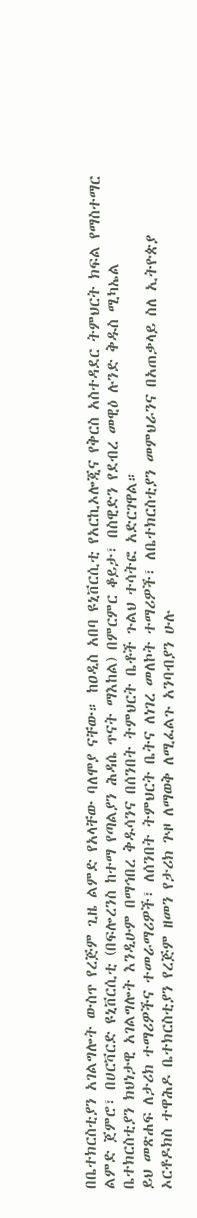በቤተክርስቲያን አገልግሎት ውስጥ የረጅም ጊዜ ልምድ የአላቸው ባለሞያ ናቸው። ከዐዲስ አበባ ዩኒቨርሲቲ የአርኪኦሎጂና የቅርስ አስተዳደር ትምህርት ክፍል የማስተማር ልምድ ጀምሮ፣ በሀርቫርድ ዩኒቨርሲቲ (በፍሎረንስ ከተማ የጣልያን ሕዳሴ ጥናት ማእከል) በምርምር ቆይታ፣ በስዊድን የደብረ መዊዕ ሉንድ ቅዱስ ሚካኤል ቤተክርስቲያን ክህነታዊ አገልግሎት እንዲሁም በማኅበረ ቅዱሳንና በሰንበት ትምህርት ቤቶች ጉልህ ተሳትፎ አድርገዋል።
ይህ መጽሐፍ ለታሪክ ተማሪዎችና ተመራማሪዎች፣ ለሰንበት ትምህርት ቤትና ለነገረ መለኮት ተማሪዎች፣ ለቤተክርስቲያን መምህራንና በአጠቃላይ ስለ ኢትዮጵያ ኦርቶዶክስ ተዋሕዶ ቤተክርስቲያን የረጅም ዘመን የታሪክ ጕዞ ለማወቅ ለሚፈልጉ አንባብያን ሁሉ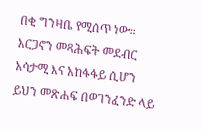በቂ ግንዛቤ የሚሰጥ ነው።
አርጋኖን መጻሕፍት መደብር አሳታሚ እና አከፋፋይ ሲሆን ይህን መጽሐፍ በወገንፈንድ ላይ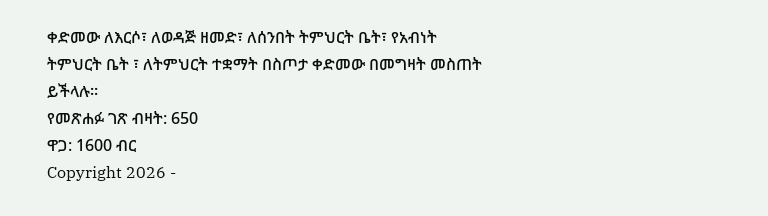ቀድመው ለእርሶ፣ ለወዳጅ ዘመድ፣ ለሰንበት ትምህርት ቤት፣ የአብነት ትምህርት ቤት ፣ ለትምህርት ተቋማት በስጦታ ቀድመው በመግዛት መስጠት ይችላሉ።
የመጽሐፉ ገጽ ብዛት: 650
ዋጋ: 1600 ብር
Copyright 2026 -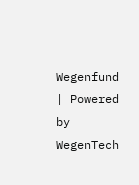Wegenfund | Powered by WegenTech